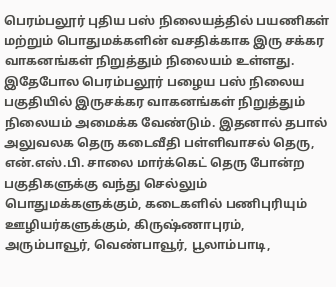பெரம்பலூர் புதிய பஸ் நிலையத்தில் பயணிகள் மற்றும் பொதுமக்களின் வசதிக்காக இரு சக்கர வாகனங்கள் நிறுத்தும் நிலையம் உள்ளது. இதேபோல பெரம்பலூர் பழைய பஸ் நிலைய பகுதியில் இருசக்கர வாகனங்கள் நிறுத்தும் நிலையம் அமைக்க வேண்டும். இதனால் தபால் அலுவலக தெரு கடைவீதி பள்ளிவாசல் தெரு, என்.எஸ்.பி. சாலை மார்க்கெட் தெரு போன்ற பகுதிகளுக்கு வந்து செல்லும் பொதுமக்களுக்கும், கடைகளில் பணிபுரியும் ஊழியர்களுக்கும், கிருஷ்ணாபுரம், அரும்பாவூர், வெண்பாவூர், பூலாம்பாடி,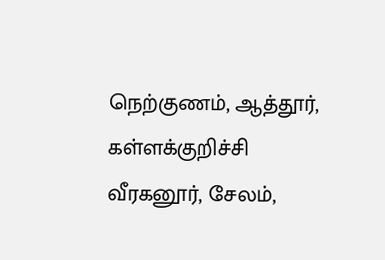நெற்குணம், ஆத்தூர், கள்ளக்குறிச்சி வீரகனூர், சேலம்,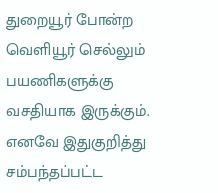துறையூர் போன்ற வெளியூர் செல்லும் பயணிகளுக்கு வசதியாக இருக்கும். எனவே இதுகுறித்து சம்பந்தப்பட்ட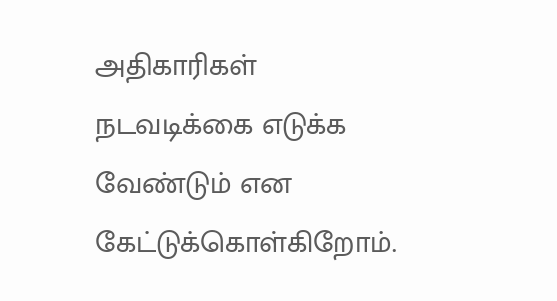அதிகாரிகள் நடவடிக்கை எடுக்க வேண்டும் என கேட்டுக்கொள்கிறோம்.